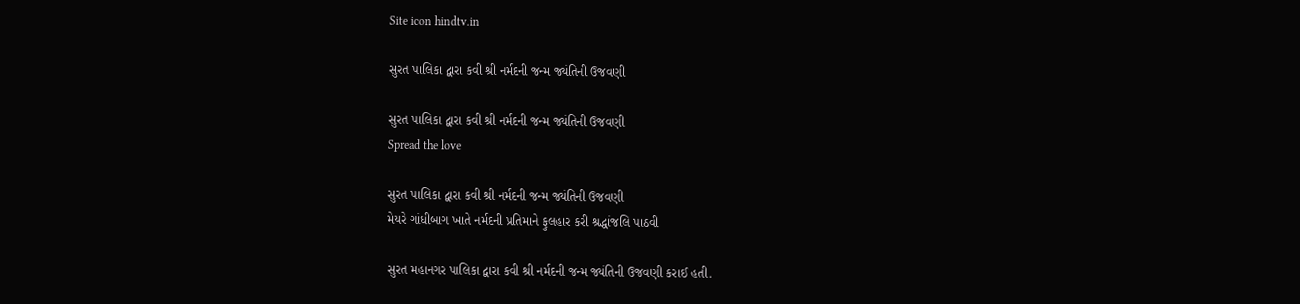Site icon hindtv.in

સુરત પાલિકા દ્વારા કવી શ્રી નર્મદની જન્મ જ્યંતિની ઉજવણી

સુરત પાલિકા દ્વારા કવી શ્રી નર્મદની જન્મ જ્યંતિની ઉજવણી
Spread the love

સુરત પાલિકા દ્વારા કવી શ્રી નર્મદની જન્મ જ્યંતિની ઉજવણી
મેયરે ગાંધીબાગ ખાતે નર્મદની પ્રતિમાને ફુલહાર કરી શ્રદ્ધાંજલિ પાઠવી

સુરત મહાનગર પાલિકા દ્વારા કવી શ્રી નર્મદની જન્મ જ્યંતિની ઉજવણી કરાઈ હતી.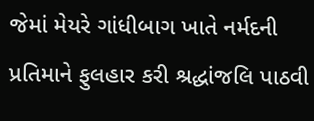જેમાં મેયરે ગાંધીબાગ ખાતે નર્મદની પ્રતિમાને ફુલહાર કરી શ્રદ્ધાંજલિ પાઠવી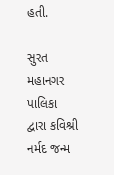હતી.

સુરત મહાનગર પાલિકા દ્વારા કવિશ્રી નર્મદ જન્મ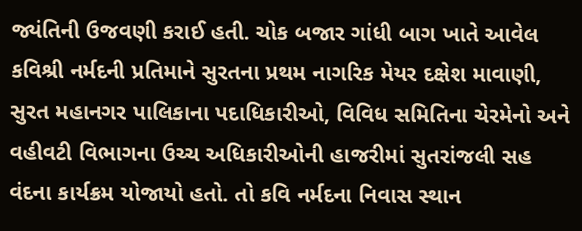જ્યંતિની ઉજવણી કરાઈ હતી. ચોક બજાર ગાંધી બાગ ખાતે આવેલ કવિશ્રી નર્મદની પ્રતિમાને સુરતના પ્રથમ નાગરિક મેયર દક્ષેશ માવાણી, સુરત મહાનગર પાલિકાના પદાધિકારીઓ, વિવિધ સમિતિના ચેરમેનો અને વહીવટી વિભાગના ઉચ્ચ અધિકારીઓની હાજરીમાં સુતરાંજલી સહ વંદના કાર્યક્રમ યોજાયો હતો. તો કવિ નર્મદના નિવાસ સ્થાન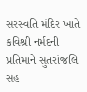સરસ્વતિ મંદિર ખાતે કવિશ્રી નર્મદની પ્રતિમાને સુતરાંજલિ સહ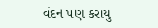વંદન પણ કરાયુ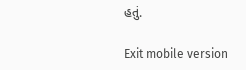હતું.

Exit mobile version